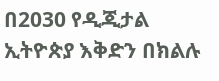በ2030 የዲጂታል ኢትዮጵያ እቅድን በክልሉ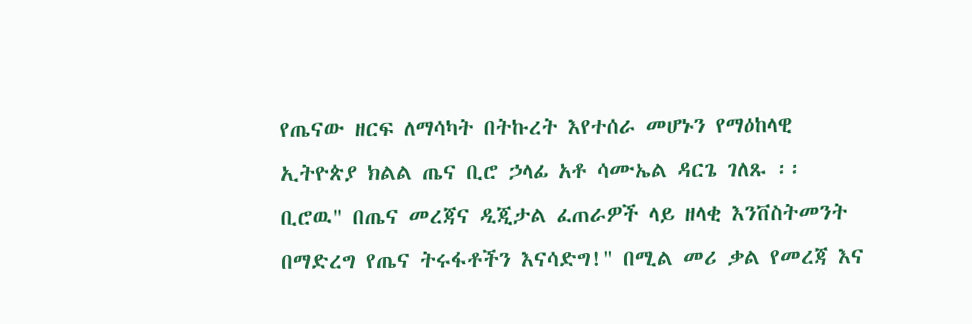የጤናው ዘርፍ ለማሳካት በትኩረት እየተሰራ መሆኑን የማዕከላዊ ኢትዮጵያ ክልል ጤና ቢሮ ኃላፊ አቶ ሳሙኤል ዳርጌ ገለጹ ፡፡
ቢሮዉ" በጤና መረጃና ዲጂታል ፈጠራዎች ላይ ዘላቂ እንቨስትመንት በማድረግ የጤና ትሩፋቶችን እናሳድግ!" በሚል መሪ ቃል የመረጃ እና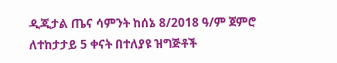ዲጂታል ጤና ሳምንት ከሰኔ 8/2018 ዓ/ም ጀምሮ ለተከታታይ 5 ቀናት በተለያዩ ዝግጅቶች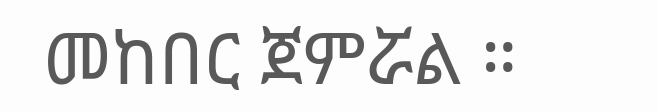መከበር ጀምሯል ።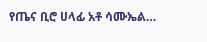የጤና ቢሮ ሀላፊ አቶ ሳሙኤል…